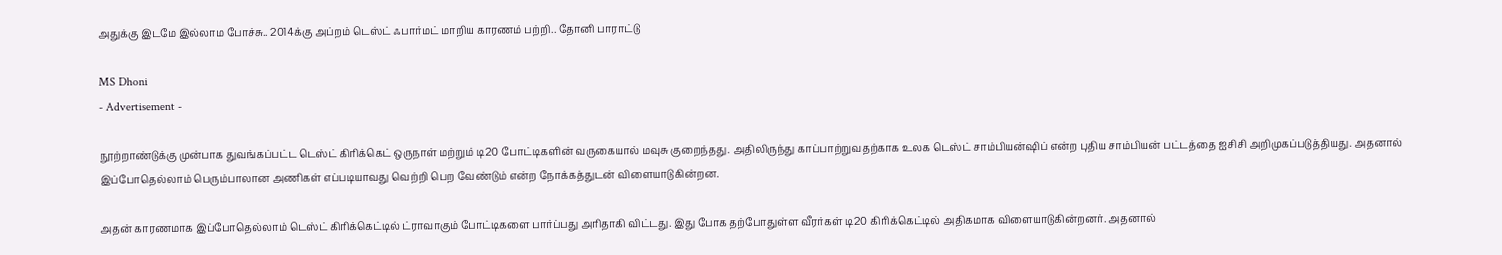அதுக்கு இடமே இல்லாம போச்சு.. 2014க்கு அப்றம் டெஸ்ட் ஃபார்மட் மாறிய காரணம் பற்றி.. தோனி பாராட்டு

MS Dhoni
- Advertisement -

நூற்றாண்டுக்கு முன்பாக துவங்கப்பட்ட டெஸ்ட் கிரிக்கெட் ஒருநாள் மற்றும் டி20 போட்டிகளின் வருகையால் மவுசு குறைந்தது. அதிலிருந்து காப்பாற்றுவதற்காக உலக டெஸ்ட் சாம்பியன்ஷிப் என்ற புதிய சாம்பியன் பட்டத்தை ஐசிசி அறிமுகப்படுத்தியது. அதனால் இப்போதெல்லாம் பெரும்பாலான அணிகள் எப்படியாவது வெற்றி பெற வேண்டும் என்ற நோக்கத்துடன் விளையாடுகின்றன.

அதன் காரணமாக இப்போதெல்லாம் டெஸ்ட் கிரிக்கெட்டில் ட்ராவாகும் போட்டிகளை பார்ப்பது அரிதாகி விட்டது. இது போக தற்போதுள்ள வீரர்கள் டி20 கிரிக்கெட்டில் அதிகமாக விளையாடுகின்றனர். அதனால்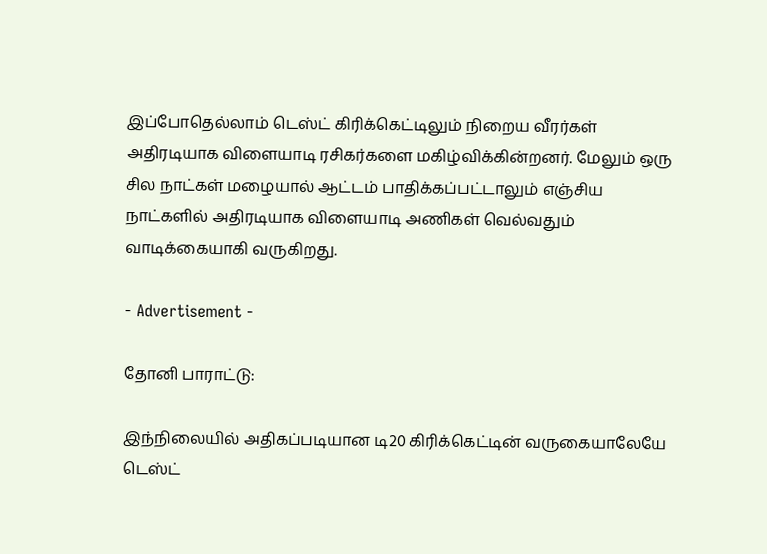இப்போதெல்லாம் டெஸ்ட் கிரிக்கெட்டிலும் நிறைய வீரர்கள் அதிரடியாக விளையாடி ரசிகர்களை மகிழ்விக்கின்றனர். மேலும் ஒரு சில நாட்கள் மழையால் ஆட்டம் பாதிக்கப்பட்டாலும் எஞ்சிய நாட்களில் அதிரடியாக விளையாடி அணிகள் வெல்வதும் வாடிக்கையாகி வருகிறது.

- Advertisement -

தோனி பாராட்டு:

இந்நிலையில் அதிகப்படியான டி20 கிரிக்கெட்டின் வருகையாலேயே டெஸ்ட்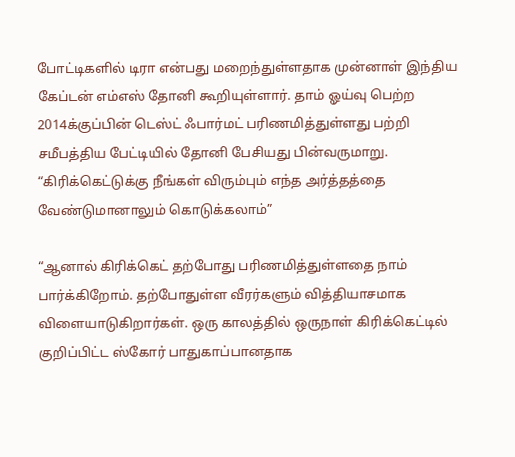போட்டிகளில் டிரா என்பது மறைந்துள்ளதாக முன்னாள் இந்திய கேப்டன் எம்எஸ் தோனி கூறியுள்ளார். தாம் ஓய்வு பெற்ற 2014க்குப்பின் டெஸ்ட் ஃபார்மட் பரிணமித்துள்ளது பற்றி சமீபத்திய பேட்டியில் தோனி பேசியது பின்வருமாறு. “கிரிக்கெட்டுக்கு நீங்கள் விரும்பும் எந்த அர்த்தத்தை வேண்டுமானாலும் கொடுக்கலாம்”

“ஆனால் கிரிக்கெட் தற்போது பரிணமித்துள்ளதை நாம் பார்க்கிறோம். தற்போதுள்ள வீரர்களும் வித்தியாசமாக விளையாடுகிறார்கள். ஒரு காலத்தில் ஒருநாள் கிரிக்கெட்டில் குறிப்பிட்ட ஸ்கோர் பாதுகாப்பானதாக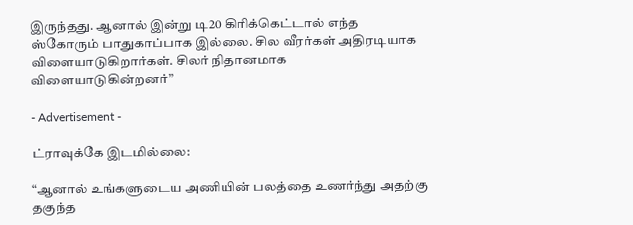இருந்தது. ஆனால் இன்று டி20 கிரிக்கெட்டால் எந்த ஸ்கோரும் பாதுகாப்பாக இல்லை. சில வீரர்கள் அதிரடியாக விளையாடுகிறார்கள். சிலர் நிதானமாக விளையாடுகின்றனர்”

- Advertisement -

ட்ராவுக்கே இடமில்லை:

“ஆனால் உங்களுடைய அணியின் பலத்தை உணர்ந்து அதற்கு தகுந்த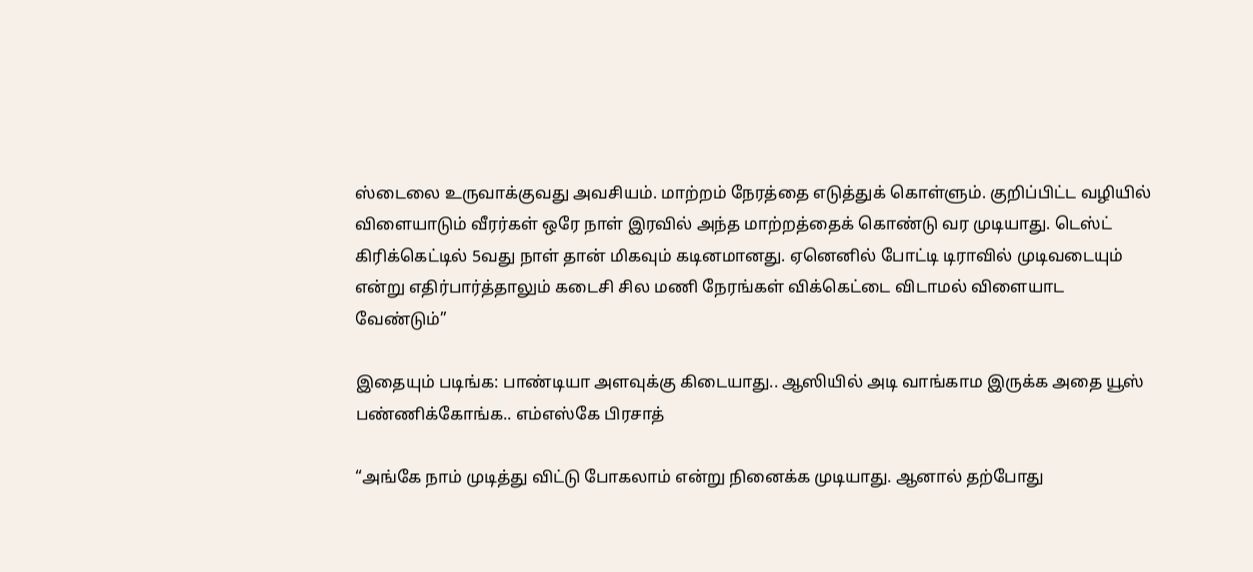ஸ்டைலை உருவாக்குவது அவசியம். மாற்றம் நேரத்தை எடுத்துக் கொள்ளும். குறிப்பிட்ட வழியில் விளையாடும் வீரர்கள் ஒரே நாள் இரவில் அந்த மாற்றத்தைக் கொண்டு வர முடியாது. டெஸ்ட் கிரிக்கெட்டில் 5வது நாள் தான் மிகவும் கடினமானது. ஏனெனில் போட்டி டிராவில் முடிவடையும் என்று எதிர்பார்த்தாலும் கடைசி சில மணி நேரங்கள் விக்கெட்டை விடாமல் விளையாட வேண்டும்”

இதையும் படிங்க: பாண்டியா அளவுக்கு கிடையாது.. ஆஸியில் அடி வாங்காம இருக்க அதை யூஸ் பண்ணிக்கோங்க.. எம்எஸ்கே பிரசாத்

“அங்கே நாம் முடித்து விட்டு போகலாம் என்று நினைக்க முடியாது. ஆனால் தற்போது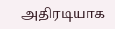அதிரடியாக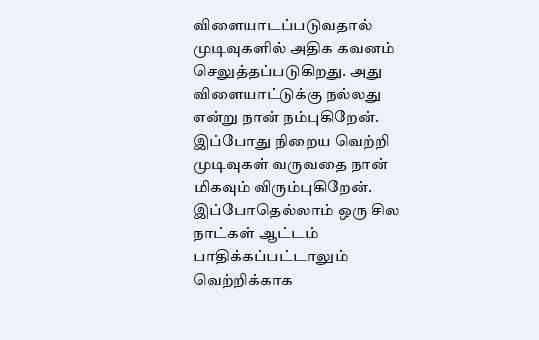விளையாடப்படுவதால் முடிவுகளில் அதிக கவனம் செலுத்தப்படுகிறது. அது விளையாட்டுக்கு நல்லது என்று நான் நம்புகிறேன். இப்போது நிறைய வெற்றி முடிவுகள் வருவதை நான் மிகவும் விரும்புகிறேன். இப்போதெல்லாம் ஒரு சில நாட்கள் ஆட்டம் பாதிக்கப்பட்டாலும் வெற்றிக்காக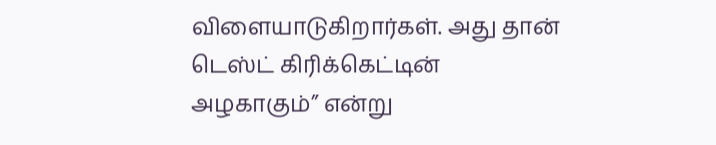விளையாடுகிறார்கள். அது தான் டெஸ்ட் கிரிக்கெட்டின் அழகாகும்” என்று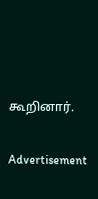கூறினார்.

Advertisement